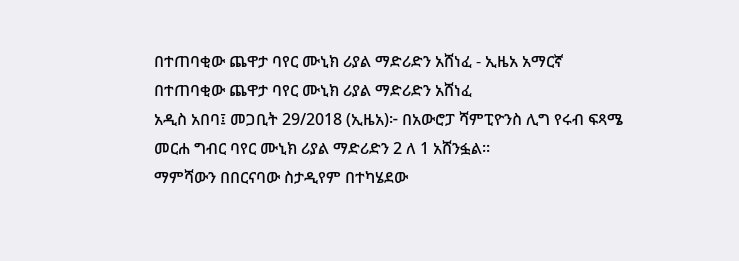በተጠባቂው ጨዋታ ባየር ሙኒክ ሪያል ማድሪድን አሸነፈ - ኢዜአ አማርኛ
በተጠባቂው ጨዋታ ባየር ሙኒክ ሪያል ማድሪድን አሸነፈ
አዲስ አበባ፤ መጋቢት 29/2018 (ኢዜአ)፦ በአውሮፓ ሻምፒዮንስ ሊግ የሩብ ፍጻሜ መርሐ ግብር ባየር ሙኒክ ሪያል ማድሪድን 2 ለ 1 አሸንፏል።
ማምሻውን በበርናባው ስታዲየም በተካሄደው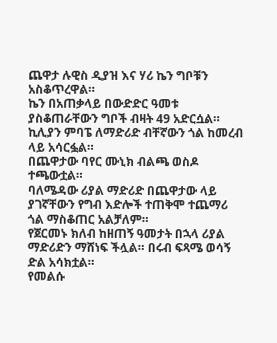ጨዋታ ሉዊስ ዲያዝ እና ሃሪ ኬን ግቦቹን አስቆጥረዋል።
ኬን በአጠቃላይ በውድድር ዓመቱ ያስቆጠራቸውን ግቦች ብዛት 49 አድርሷል።
ኪሊያን ምባፔ ለማድሪድ ብቸኛውን ጎል ከመረብ ላይ አሳርፏል።
በጨዋታው ባየር ሙኒክ ብልጫ ወስዶ ተጫውቷል።
ባለሜዳው ሪያል ማድሪድ በጨዋታው ላይ ያገኛቸውን የግብ እድሎች ተጠቅሞ ተጨማሪ ጎል ማስቆጠር አልቻለም።
የጀርመኑ ክለብ ከዘጠኝ ዓመታት በኋላ ሪያል ማድሪድን ማሸነፍ ችሏል። በሩብ ፍጻሜ ወሳኝ ድል አሳክቷል።
የመልሱ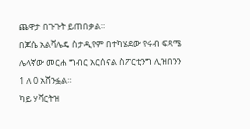ጨዋታ በጉጉት ይጠበቃል።
በጆሴ አልቫሌዴ ስታዲየም በተካሄደው የሩብ ፍጻሜ ሌላኛው መርሐ ግብር አርሰናል ስፖርቲንግ ሊዝበንን 1 ለ 0 አሸንፏል።
ካይ ሃቫርትዝ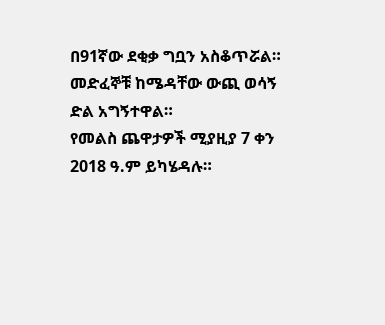በ91ኛው ደቂቃ ግቧን አስቆጥሯል።
መድፈኞቹ ከሜዳቸው ውጪ ወሳኝ ድል አግኝተዋል።
የመልስ ጨዋታዎች ሚያዚያ 7 ቀን 2018 ዓ.ም ይካሄዳሉ።